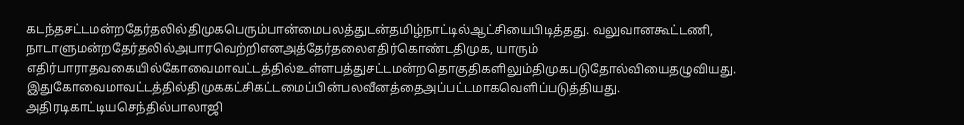கடந்தசட்டமன்றதேர்தலில்திமுகபெரும்பான்மைபலத்துடன்தமிழ்நாட்டில்ஆட்சியைபிடித்தது. வலுவானகூட்டணி, நாடாளுமன்றதேர்தலில்அபாரவெற்றிஎனஅத்தேர்தலைஎதிர்கொண்டதிமுக, யாரும் எதிர்பாராதவகையில்கோவைமாவட்டத்தில்உள்ளபத்துசட்டமன்றதொகுதிகளிலும்திமுகபடுதோல்வியைதழுவியது. இதுகோவைமாவட்டத்தில்திமுககட்சிகட்டமைப்பின்பலவீனத்தைஅப்பட்டமாகவெளிப்படுத்தியது.
அதிரடிகாட்டியசெந்தில்பாலாஜி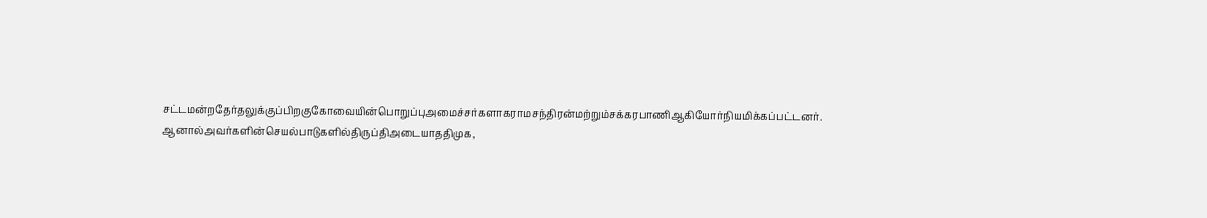சட்டமன்றதேர்தலுக்குப்பிறகுகோவையின்பொறுப்புஅமைச்சர்களாகராமசந்திரன்மற்றும்சக்கரபாணிஆகியோர்நியமிக்கப்பட்டனர். ஆனால்அவர்களின்செயல்பாடுகளில்திருப்திஅடையாததிமுக,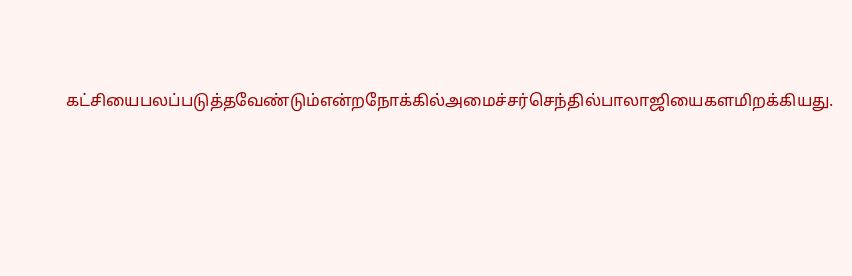கட்சியைபலப்படுத்தவேண்டும்என்றநோக்கில்அமைச்சர்செந்தில்பாலாஜியைகளமிறக்கியது.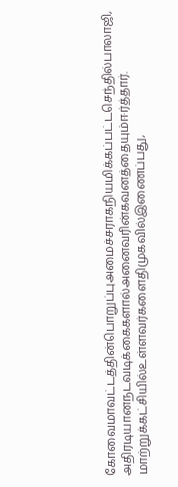கோவைமாவட்டத்தின்பொறுப்புஅமைச்சராகநியமிக்கப்பட்டசெந்தில்பாலாஜி, அதிரடியானநடவடிக்கைகளால்அனைவரின்கவனத்தையும்ஈர்த்தார். மாற்றுக்கட்சியில்உள்ளவர்களைதிமுகவில்இணைப்பது,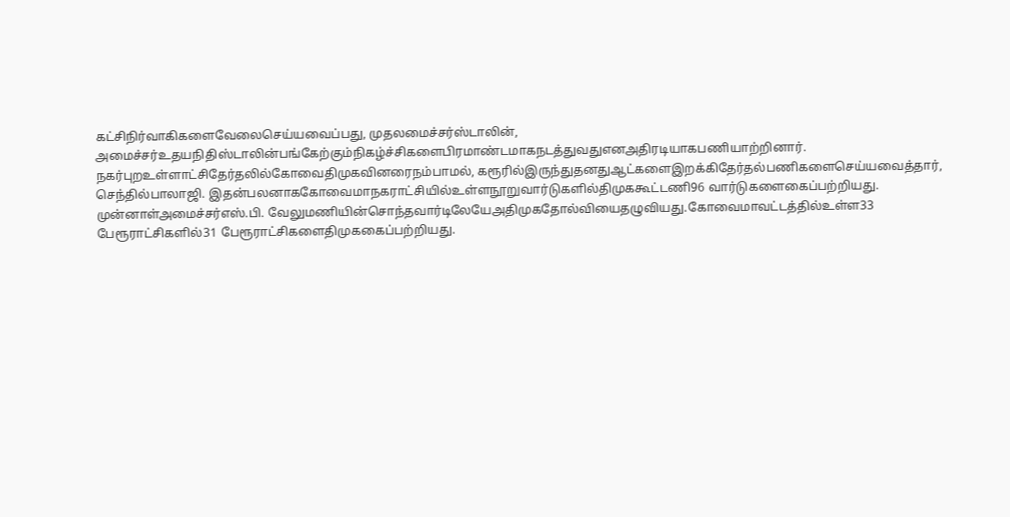கட்சிநிர்வாகிகளைவேலைசெய்யவைப்பது, முதலமைச்சர்ஸ்டாலின், அமைச்சர்உதயநிதிஸ்டாலின்பங்கேற்கும்நிகழ்ச்சிகளைபிரமாண்டமாகநடத்துவதுஎனஅதிரடியாகபணியாற்றினார்.
நகர்புறஉள்ளாட்சிதேர்தலில்கோவைதிமுகவினரைநம்பாமல், கரூரில்இருந்துதனதுஆட்களைஇறக்கிதேர்தல்பணிகளைசெய்யவைத்தார், செந்தில்பாலாஜி. இதன்பலனாககோவைமாநகராட்சியில்உள்ளநூறுவார்டுகளில்திமுககூட்டணி96 வார்டுகளைகைப்பற்றியது. முன்னாள்அமைச்சர்எஸ்.பி. வேலுமணியின்சொந்தவார்டிலேயேஅதிமுகதோல்வியைதழுவியது.கோவைமாவட்டத்தில்உள்ள33 பேரூராட்சிகளில்31 பேரூராட்சிகளைதிமுககைப்பற்றியது.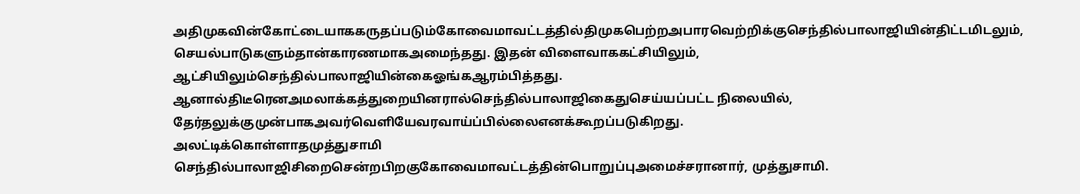அதிமுகவின்கோட்டையாககருதப்படும்கோவைமாவட்டத்தில்திமுகபெற்றஅபாரவெற்றிக்குசெந்தில்பாலாஜியின்திட்டமிடலும், செயல்பாடுகளும்தான்காரணமாகஅமைந்தது. இதன் விளைவாககட்சியிலும், ஆட்சியிலும்செந்தில்பாலாஜியின்கைஓங்கஆரம்பித்தது. ஆனால்திடீரெனஅமலாக்கத்துறையினரால்செந்தில்பாலாஜிகைதுசெய்யப்பட்ட நிலையில், தேர்தலுக்குமுன்பாகஅவர்வெளியேவரவாய்ப்பில்லைஎனக்கூறப்படுகிறது.
அலட்டிக்கொள்ளாதமுத்துசாமி
செந்தில்பாலாஜிசிறைசென்றபிறகுகோவைமாவட்டத்தின்பொறுப்புஅமைச்சரானார், முத்துசாமி.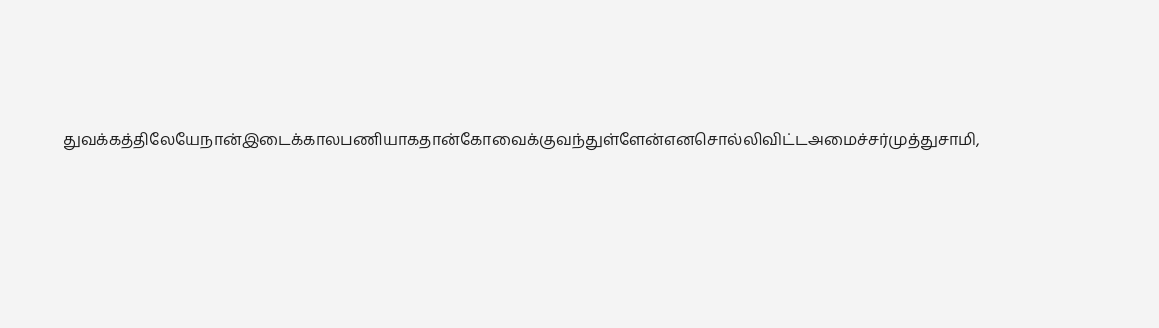துவக்கத்திலேயேநான்இடைக்காலபணியாகதான்கோவைக்குவந்துள்ளேன்எனசொல்லிவிட்டஅமைச்சர்முத்துசாமி,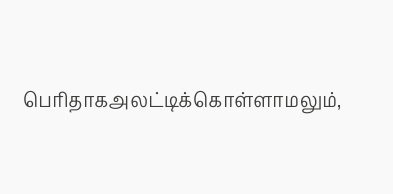பெரிதாகஅலட்டிக்கொள்ளாமலும்,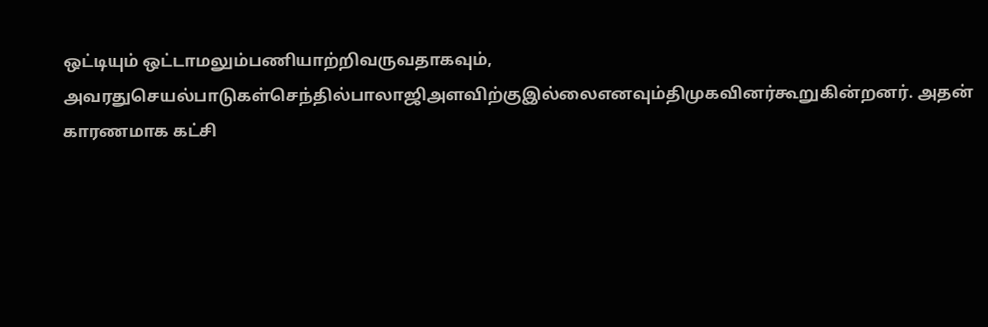ஒட்டியும் ஒட்டாமலும்பணியாற்றிவருவதாகவும், அவரதுசெயல்பாடுகள்செந்தில்பாலாஜிஅளவிற்குஇல்லைஎனவும்திமுகவினர்கூறுகின்றனர். அதன் காரணமாக கட்சி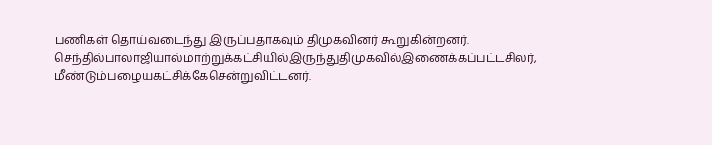பணிகள் தொய்வடைந்து இருப்பதாகவும் திமுகவினர் கூறுகின்றனர். செந்தில்பாலாஜியால்மாற்றுக்கட்சியில்இருந்துதிமுகவில்இணைக்கப்பட்டசிலர், மீண்டும்பழையகட்சிக்கேசென்றுவிட்டனர்.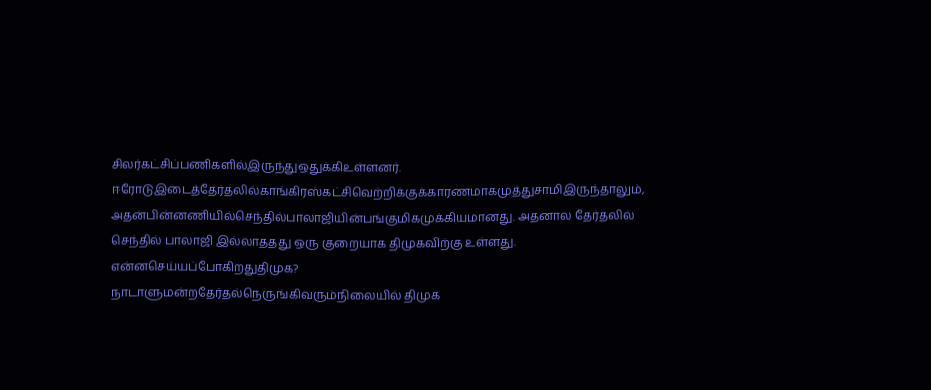சிலர்கட்சிப்பணிகளில்இருந்துஒதுக்கிஉள்ளனர். ஈரோடுஇடைத்தேர்தலில்காங்கிரஸ்கட்சிவெற்றிக்குக்காரணமாகமுத்துசாமிஇருந்தாலும், அதன்பின்னணியில்செந்தில்பாலாஜியின்பங்குமிகமுக்கியமானது. அதனால தேர்தலில் செந்தில் பாலாஜி இல்லாததது ஒரு குறையாக திமுகவிற்கு உள்ளது.
என்னசெய்யப்போகிறதுதிமுக?
நாடாளுமன்றதேர்தல்நெருங்கிவரும்நிலையில் திமுக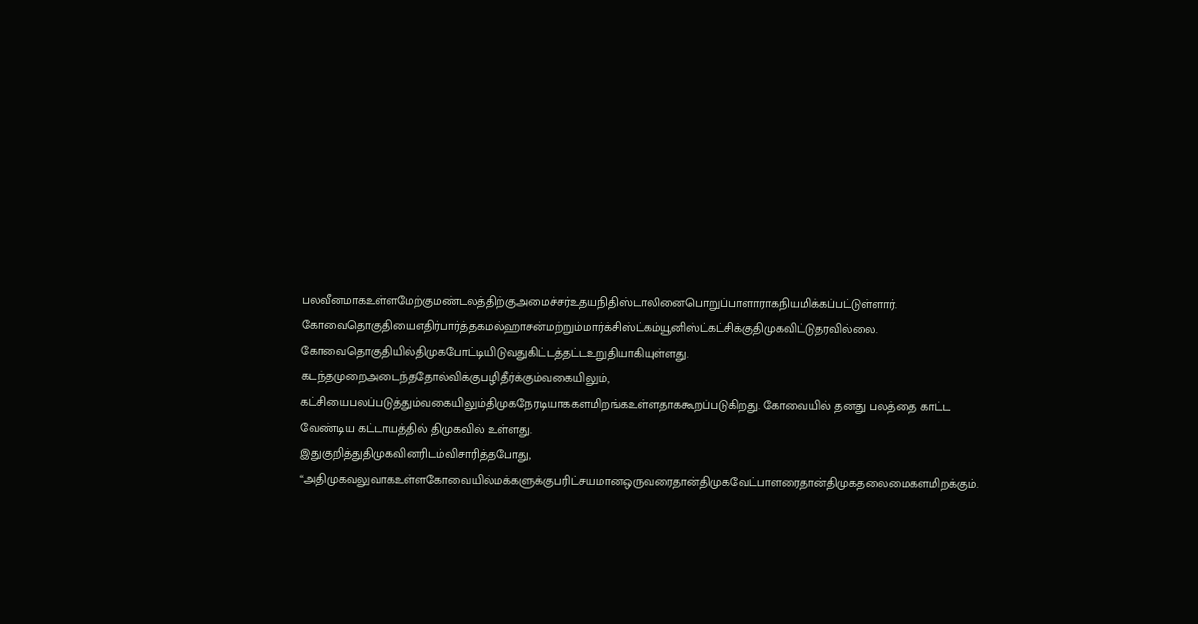பலவீனமாகஉள்ளமேற்குமண்டலத்திற்குஅமைச்சர்உதயநிதிஸ்டாலினைபொறுப்பாளாராகநியமிக்கப்பட்டுள்ளார். கோவைதொகுதியைஎதிர்பார்த்தகமல்ஹாசன்மற்றும்மார்க்சிஸ்ட்கம்யூனிஸ்ட்கட்சிக்குதிமுகவிட்டுதரவில்லை. கோவைதொகுதியில்திமுகபோட்டியிடுவதுகிட்டத்தட்டஉறுதியாகியுள்ளது. கடந்தமுறைஅடைந்ததோல்விக்குபழிதீர்க்கும்வகையிலும், கட்சியைபலப்படுத்தும்வகையிலும்திமுகநேரடியாககளமிறங்கஉள்ளதாககூறப்படுகிறது. கோவையில் தனது பலத்தை காட்ட வேண்டிய கட்டாயத்தில் திமுகவில் உள்ளது.
இதுகுறித்துதிமுகவினரிடம்விசாரித்தபோது, “அதிமுகவலுவாகஉள்ளகோவையில்மக்களுக்குபரிட்சயமானஒருவரைதான்திமுகவேட்பாளரைதான்திமுகதலைமைகளமிறக்கும்.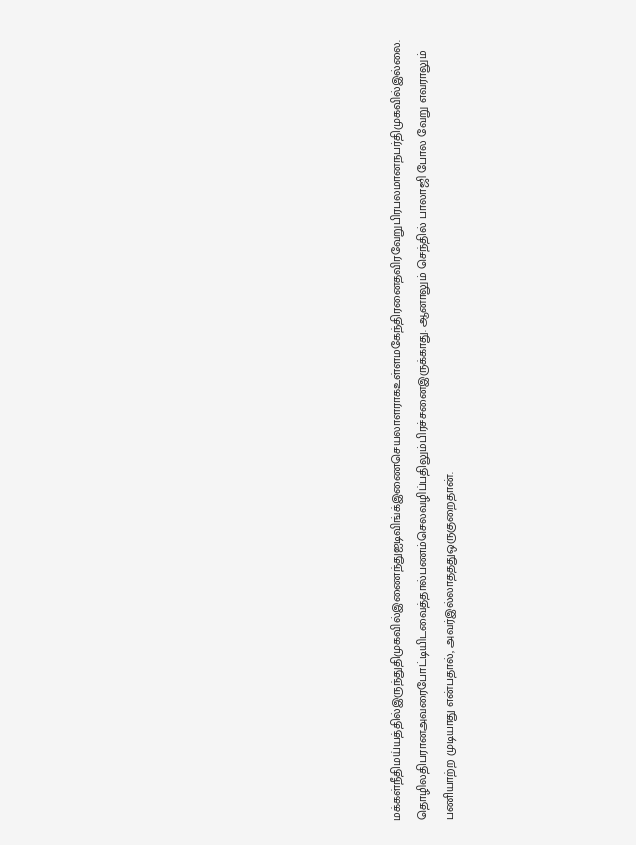மக்கள்நீதிமய்யத்தில்இருந்துதிமுகவில்இணைந்துஐடிவிங்க்இணைசெயலாளராகஉள்ளமகேந்திரனைதவிரவேறுபிரபலமானநபர்திமுகவில்இல்லை. தொழிலதிபரானஅவரைபோட்டியிடவைத்தால்பணம்செலவழிப்பதிலும்பிரச்சனைஇருக்காது. ஆனாலும் செந்தில் பாலாஜி போல வேறு எவராலும் பணியாற்ற முடியாது என்பதால், அவர்இல்லாதததுஒருகுறைதான்.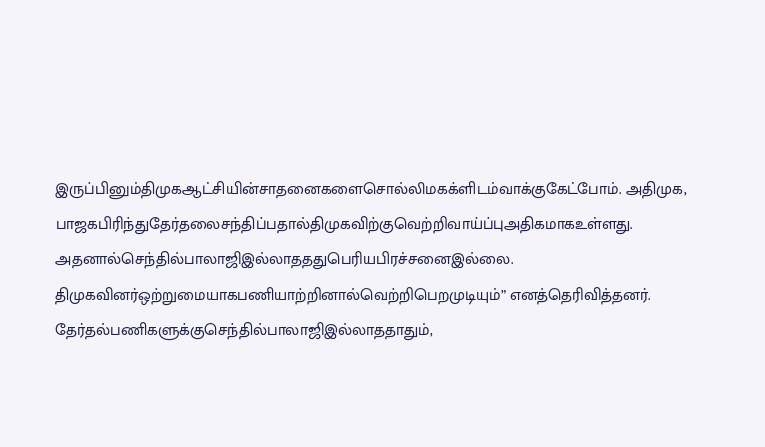இருப்பினும்திமுகஆட்சியின்சாதனைகளைசொல்லிமகக்ளிடம்வாக்குகேட்போம். அதிமுக, பாஜகபிரிந்துதேர்தலைசந்திப்பதால்திமுகவிற்குவெற்றிவாய்ப்புஅதிகமாகஉள்ளது. அதனால்செந்தில்பாலாஜிஇல்லாதததுபெரியபிரச்சனைஇல்லை. திமுகவினர்ஒற்றுமையாகபணியாற்றினால்வெற்றிபெறமுடியும்” எனத்தெரிவித்தனர்.
தேர்தல்பணிகளுக்குசெந்தில்பாலாஜிஇல்லாததாதும்,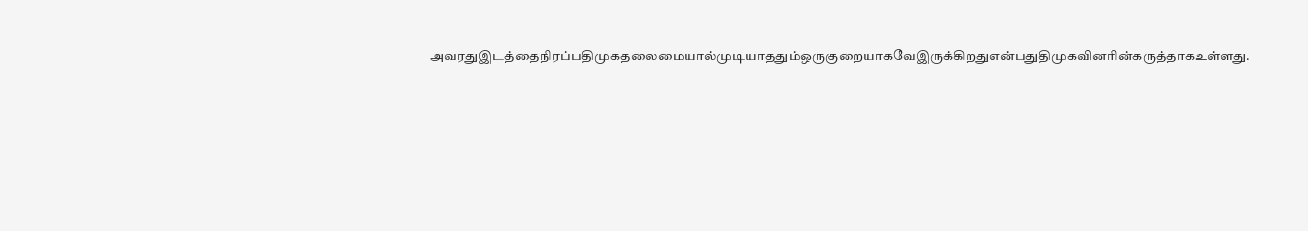அவரதுஇடத்தைநிரப்பதிமுகதலைமையால்முடியாததும்ஒருகுறையாகவேஇருக்கிறதுஎன்பதுதிமுகவினரின்கருத்தாகஉள்ளது.